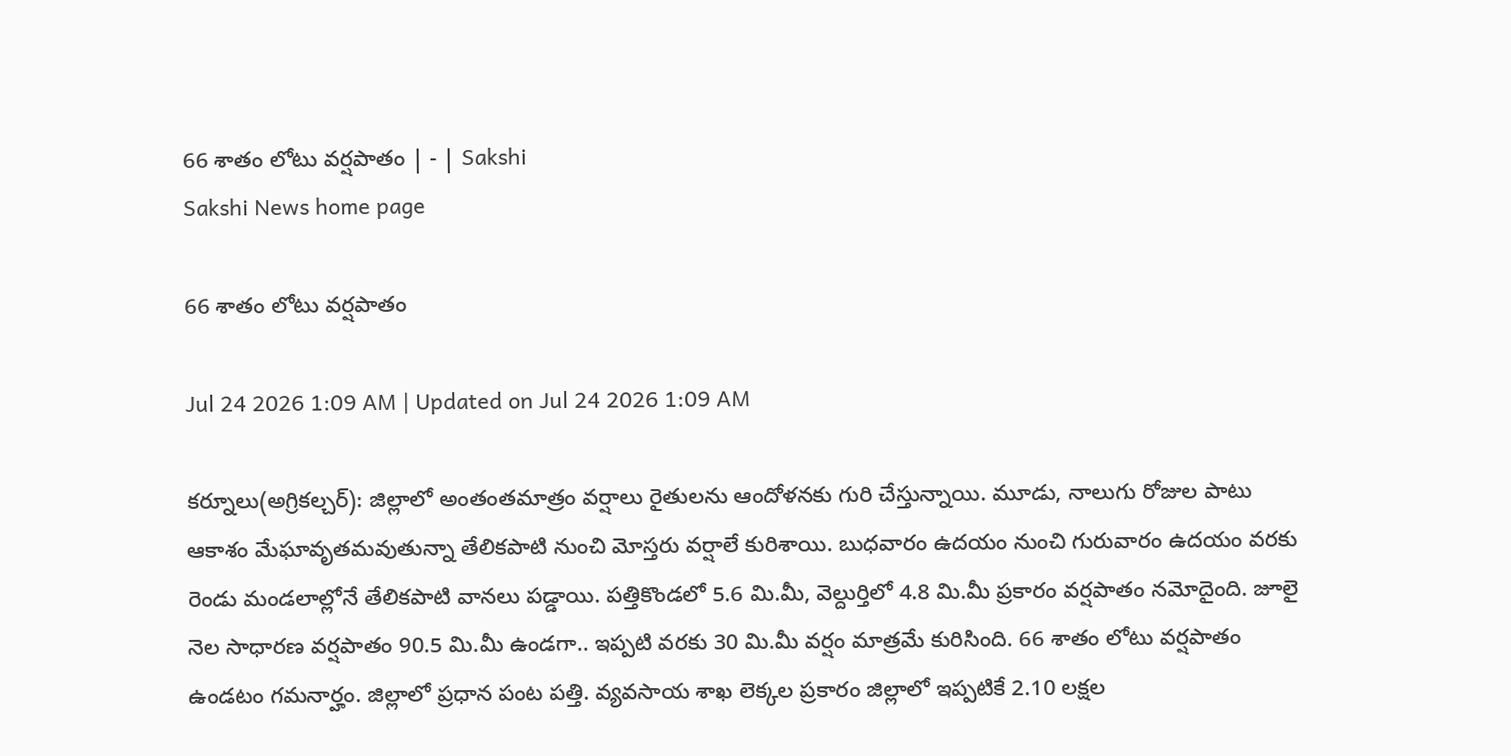66 శాతం లోటు వర్షపాతం | - | Sakshi
Sakshi News home page

66 శాతం లోటు వర్షపాతం

Jul 24 2026 1:09 AM | Updated on Jul 24 2026 1:09 AM

కర్నూలు(అగ్రికల్చర్‌): జిల్లాలో అంతంతమాత్రం వర్షాలు రైతులను ఆందోళనకు గురి చేస్తున్నాయి. మూడు, నాలుగు రోజుల పాటు ఆకాశం మేఘావృతమవుతున్నా తేలికపాటి నుంచి మోస్తరు వర్షాలే కురిశాయి. బుధవారం ఉదయం నుంచి గురువారం ఉదయం వరకు రెండు మండలాల్లోనే తేలికపాటి వానలు పడ్డాయి. పత్తికొండలో 5.6 మి.మీ, వెల్దుర్తిలో 4.8 మి.మీ ప్రకారం వర్షపాతం నమోదైంది. జూలై నెల సాధారణ వర్షపాతం 90.5 మి.మీ ఉండగా.. ఇప్పటి వరకు 30 మి.మీ వర్షం మాత్రమే కురిసింది. 66 శాతం లోటు వర్షపాతం ఉండటం గమనార్హం. జిల్లాలో ప్రధాన పంట పత్తి. వ్యవసాయ శాఖ లెక్కల ప్రకారం జిల్లాలో ఇప్పటికే 2.10 లక్షల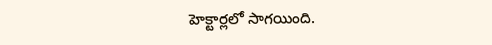హెక్టార్లలో సాగయింది.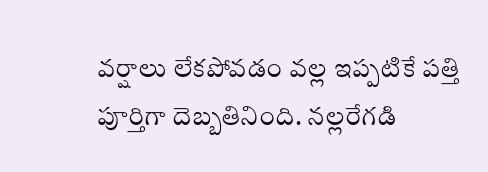వర్షాలు లేకపోవడం వల్ల ఇప్పటికే పత్తి పూర్తిగా దెబ్బతినింది. నల్లరేగడి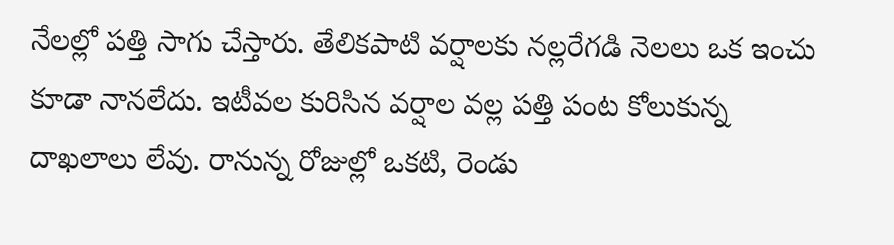నేలల్లో పత్తి సాగు చేస్తారు. తేలికపాటి వర్షాలకు నల్లరేగడి నెలలు ఒక ఇంచు కూడా నానలేదు. ఇటీవల కురిసిన వర్షాల వల్ల పత్తి పంట కోలుకున్న దాఖలాలు లేవు. రానున్న రోజుల్లో ఒకటి, రెండు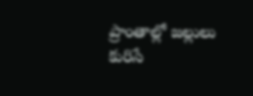ప్రాంతాల్లో జల్లులు కురిసే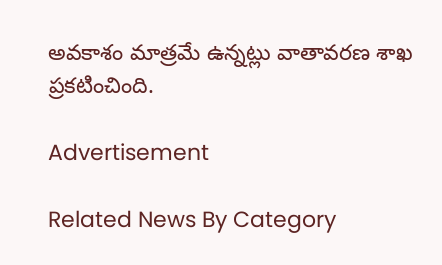అవకాశం మాత్రమే ఉన్నట్లు వాతావరణ శాఖ ప్రకటించింది.

Advertisement

Related News By Category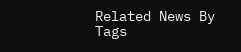Related News By Tags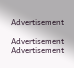Advertisement

Advertisement
Advertisement